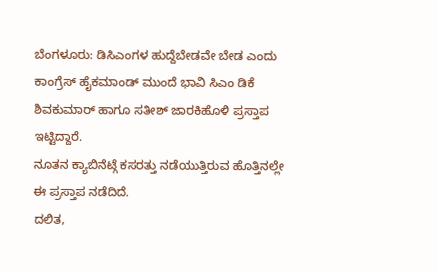ಬೆಂಗಳೂರು: ಡಿಸಿಎಂಗಳ ಹುದ್ದೆಬೇಡವೇ ಬೇಡ ಎಂದು ಕಾಂಗ್ರೆಸ್ ಹೈಕಮಾಂಡ್ ಮುಂದೆ ಭಾವಿ ಸಿಎಂ ಡಿಕೆ ಶಿವಕುಮಾರ್ ಹಾಗೂ ಸತೀಶ್ ಜಾರಕಿಹೊಳಿ ಪ್ರಸ್ತಾಪ ಇಟ್ಟಿದ್ದಾರೆ.
ನೂತನ ಕ್ಯಾಬಿನೆಟ್ಗೆ ಕಸರತ್ತು ನಡೆಯುತ್ತಿರುವ ಹೊತ್ತಿನಲ್ಲೇ ಈ ಪ್ರಸ್ತಾಪ ನಡೆದಿದೆ.
ದಲಿತ,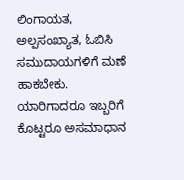ಲಿಂಗಾಯತ, ಅಲ್ಪಸಂಖ್ಯಾತ, ಓಬಿಸಿ ಸಮುದಾಯಗಳಿಗೆ ಮಣೆ ಹಾಕಬೇಕು. ಯಾರಿಗಾದರೂ ಇಬ್ಬರಿಗೆ ಕೊಟ್ಟರೂ ಅಸಮಾಧಾನ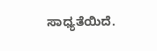ಸಾಧ್ಯತೆಯಿದೆ.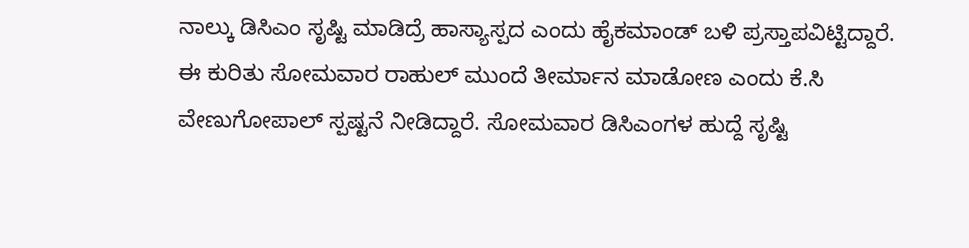ನಾಲ್ಕು ಡಿಸಿಎಂ ಸೃಷ್ಟಿ ಮಾಡಿದ್ರೆ ಹಾಸ್ಯಾಸ್ಪದ ಎಂದು ಹೈಕಮಾಂಡ್ ಬಳಿ ಪ್ರಸ್ತಾಪವಿಟ್ಟಿದ್ದಾರೆ.
ಈ ಕುರಿತು ಸೋಮವಾರ ರಾಹುಲ್ ಮುಂದೆ ತೀರ್ಮಾನ ಮಾಡೋಣ ಎಂದು ಕೆ.ಸಿ ವೇಣುಗೋಪಾಲ್ ಸ್ಪಷ್ಟನೆ ನೀಡಿದ್ದಾರೆ. ಸೋಮವಾರ ಡಿಸಿಎಂಗಳ ಹುದ್ದೆ ಸೃಷ್ಟಿ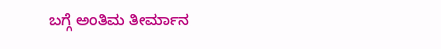ಬಗ್ಗೆ ಅಂತಿಮ ತೀರ್ಮಾನ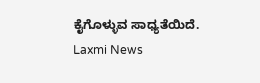ಕೈಗೊಳ್ಳುವ ಸಾಧ್ಯತೆಯಿದೆ.
Laxmi News